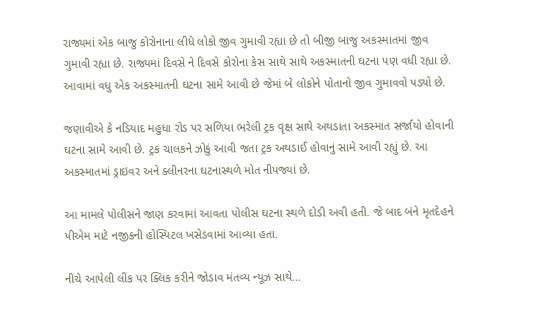રાજ્યમાં એક બાજુ કોરોનાના લીધે લોકો જીવ ગુમાવી રહ્યા છે તો બીજી બાજુ અકસ્માતમાં જીવ ગુમાવી રહ્યા છે. રાજ્યમાં દિવસે ને દિવસે કોરોના કેસ સાથે સાથે અકસ્માતની ઘટના પણ વધી રહ્યા છે. આવામાં વધુ એક અકસ્માતની ઘટના સામે આવી છે જેમાં બે લોકોને પોતાનો જીવ ગુમાવવો પડ્યો છે.

જણાવીએ કે નડિયાદ મહુધા રોડ પર સળિયા ભરેલી ટ્રક વૃક્ષ સાથે અથડાતા અકસ્માત સર્જાયો હોવાની ઘટના સામે આવી છે. ટ્રક ચાલકને ઝોકું આવી જતા ટ્રક અથડાઈ હોવાનું સામે આવી રહ્યું છે. આ અકસ્માતમાં ડ્રાઇવર અને ક્લીનરના ઘટનાસ્થળે મોત નીપજ્યાં છે.

આ મામલે પોલીસને જાણ કરવામાં આવતા પોલીસ ઘટના સ્થળે દોડી અવી હતી. જે બાદ બંને મૃતદેહને પીએમ માટે નજીકની હોસ્પિટલ ખસેડવામાં આવ્યા હતા.

નીચે આપેલી લીંક પર ક્લિક કરીને જોડાવ મંતવ્ય ન્યૂઝ સાથે…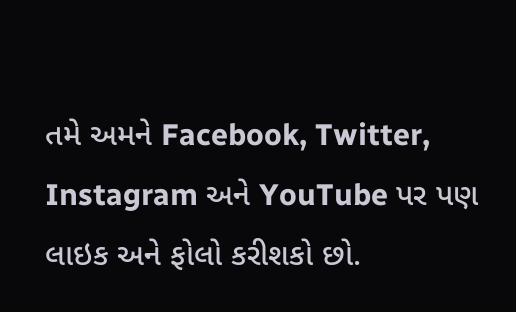તમે અમને Facebook, Twitter, Instagram અને YouTube પર પણ લાઇક અને ફોલો કરીશકો છો.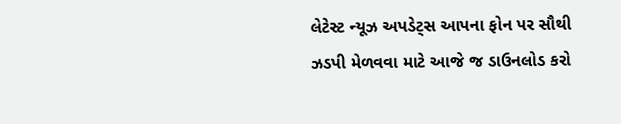લેટેસ્ટ ન્યૂઝ અપડેટ્સ આપના ફોન પર સૌથી ઝડપી મેળવવા માટે આજે જ ડાઉનલોડ કરો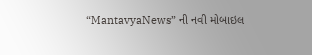“MantavyaNews” ની નવી મોબાઇલ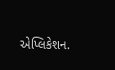એપ્લિકેશન.